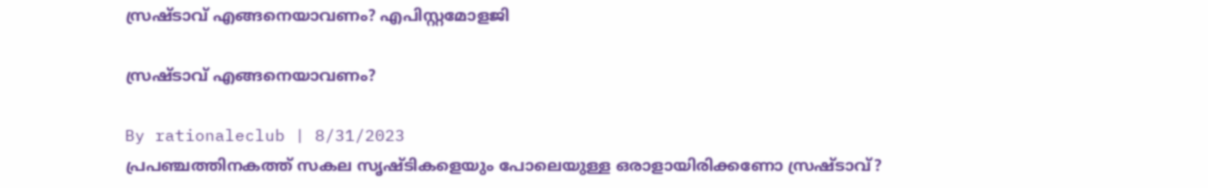സ്രഷ്ടാവ് എങ്ങനെയാവണം? എപിസ്റ്റമോളജി

സ്രഷ്ടാവ് എങ്ങനെയാവണം?

By rationaleclub | 8/31/2023
പ്രപഞ്ചത്തിനകത്ത് സകല സൃഷ്ടികളെയും പോലെയുള്ള ഒരാളായിരിക്കണോ സ്രഷ്ടാവ്?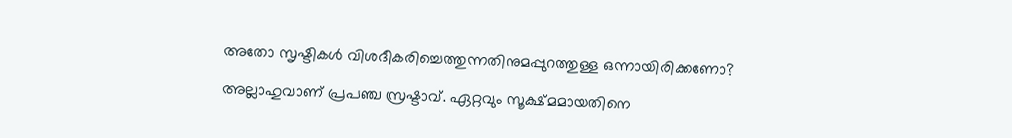അതോ സൃഷ്ടികൾ വിശദീകരിച്ചെത്തുന്നതിനുമപ്പുറത്തുള്ള ഒന്നായിരിക്കണോ?

അല്ലാഹുവാണ് പ്രപഞ്ച സ്രഷ്ടാവ്. ഏറ്റവും സൂക്ഷ്മമായതിനെ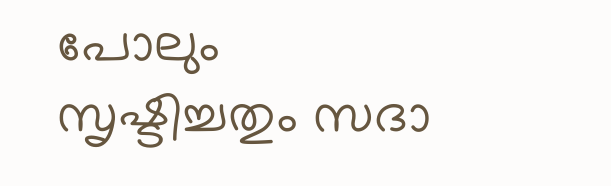പോലും സൃഷ്ടിച്ചതും സദാ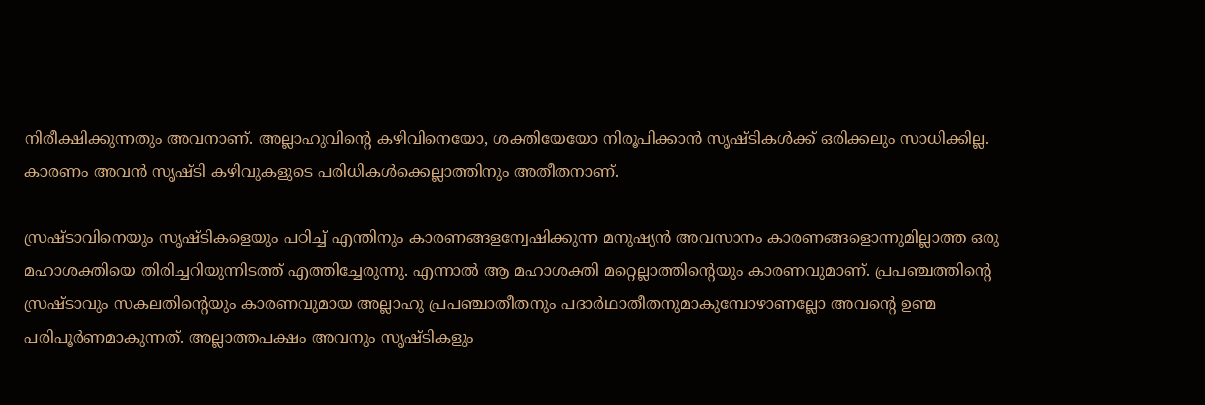നിരീക്ഷിക്കുന്നതും അവനാണ്. അല്ലാഹുവിന്റെ കഴിവിനെയോ, ശക്തിയേയോ നിരൂപിക്കാൻ സൃഷ്ടികൾക്ക് ഒരിക്കലും സാധിക്കില്ല. കാരണം അവൻ സൃഷ്ടി കഴിവുകളുടെ പരിധികൾക്കെല്ലാത്തിനും അതീതനാണ്.

സ്രഷ്ടാവിനെയും സൃഷ്ടികളെയും പഠിച്ച് എന്തിനും കാരണങ്ങളന്വേഷിക്കുന്ന മനുഷ്യൻ അവസാനം കാരണങ്ങളൊന്നുമില്ലാത്ത ഒരു മഹാശക്തിയെ തിരിച്ചറിയുന്നിടത്ത് എത്തിച്ചേരുന്നു. എന്നാൽ ആ മഹാശക്തി മറ്റെല്ലാത്തിന്റെയും കാരണവുമാണ്. പ്രപഞ്ചത്തിന്റെ സ്രഷ്ടാവും സകലതിന്റെയും കാരണവുമായ അല്ലാഹു പ്രപഞ്ചാതീതനും പദാർഥാതീതനുമാകുമ്പോഴാണല്ലോ അവന്റെ ഉണ്മ പരിപൂർണമാകുന്നത്. അല്ലാത്തപക്ഷം അവനും സൃഷ്ടികളും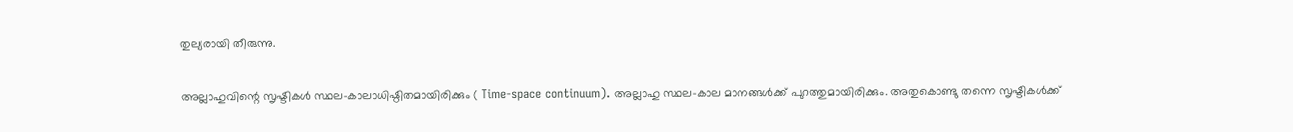തുല്യരായി തീരുന്നു.

അല്ലാഹുവിന്റെ സൃഷ്ടികൾ സ്ഥല-കാലാധിഷ്ഠിതമായിരിക്കും ( Time-space continuum). അല്ലാഹു സ്ഥല-കാല മാനങ്ങൾക്ക് പുറത്തുമായിരിക്കും. അതുകൊണ്ടു തന്നെ സൃഷ്ടികൾക്ക്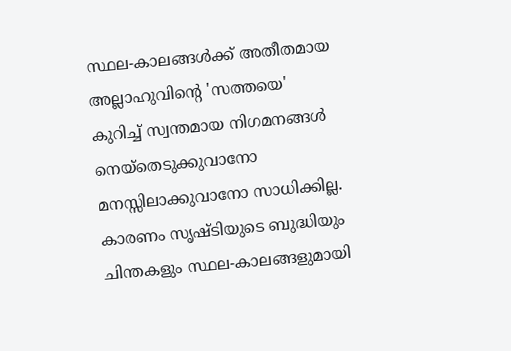സ്ഥല-കാലങ്ങൾക്ക് അതീതമായ അല്ലാഹുവിന്റെ 'സത്തയെ' കുറിച്ച് സ്വന്തമായ നിഗമനങ്ങൾ നെയ്തെടുക്കുവാനോ മനസ്സിലാക്കുവാനോ സാധിക്കില്ല. കാരണം സൃഷ്ടിയുടെ ബുദ്ധിയും ചിന്തകളും സ്ഥല-കാലങ്ങളുമായി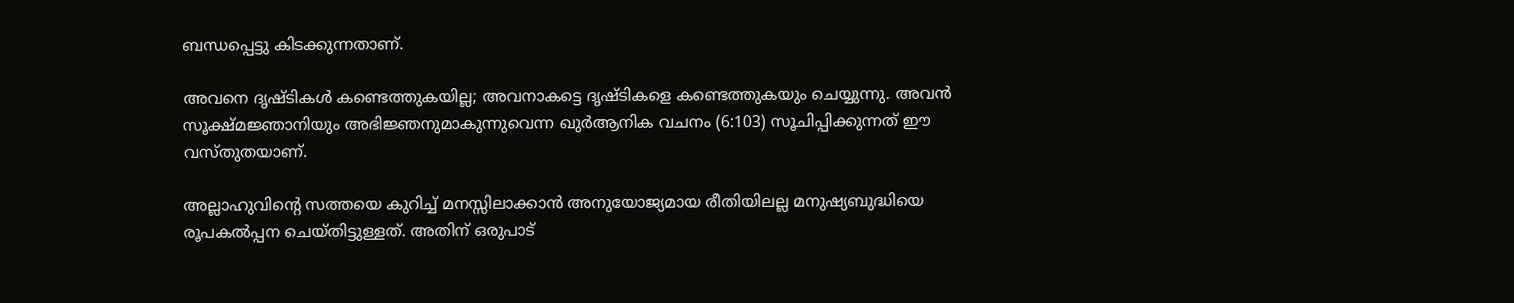ബന്ധപ്പെട്ടു കിടക്കുന്നതാണ്.

അവനെ ദൃഷ്ടികള്‍ കണ്ടെത്തുകയില്ല; അവനാകട്ടെ ദൃഷ്ടികളെ കണ്ടെത്തുകയും ചെയ്യുന്നു. അവന്‍ സൂക്ഷ്മജ്ഞാനിയും അഭിജ്ഞനുമാകുന്നുവെന്ന ഖുര്‍ആനിക വചനം (6:103) സൂചിപ്പിക്കുന്നത് ഈ വസ്തുതയാണ്.

അല്ലാഹുവിന്റെ സത്തയെ കുറിച്ച് മനസ്സിലാക്കാൻ അനുയോജ്യമായ രീതിയിലല്ല മനുഷ്യബുദ്ധിയെ രൂപകൽപ്പന ചെയ്തിട്ടുള്ളത്. അതിന് ഒരുപാട്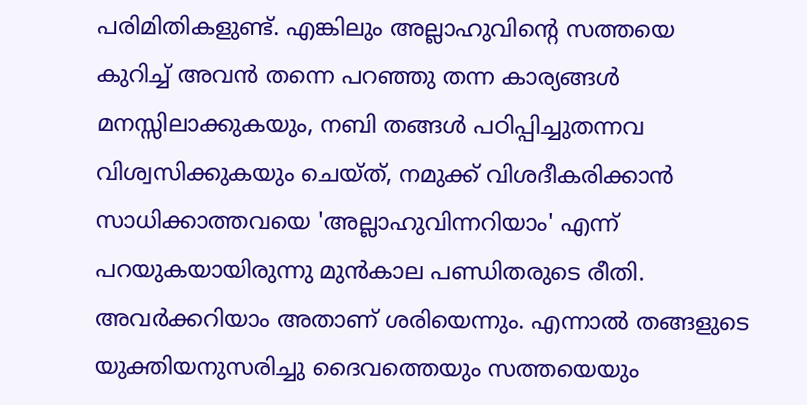പരിമിതികളുണ്ട്. എങ്കിലും അല്ലാഹുവിന്റെ സത്തയെ കുറിച്ച് അവൻ തന്നെ പറഞ്ഞു തന്ന കാര്യങ്ങൾ മനസ്സിലാക്കുകയും, നബി തങ്ങൾ പഠിപ്പിച്ചുതന്നവ വിശ്വസിക്കുകയും ചെയ്ത്, നമുക്ക് വിശദീകരിക്കാൻ സാധിക്കാത്തവയെ 'അല്ലാഹുവിന്നറിയാം' എന്ന് പറയുകയായിരുന്നു മുൻകാല പണ്ഡിതരുടെ രീതി. അവർക്കറിയാം അതാണ് ശരിയെന്നും. എന്നാൽ തങ്ങളുടെ യുക്തിയനുസരിച്ചു ദൈവത്തെയും സത്തയെയും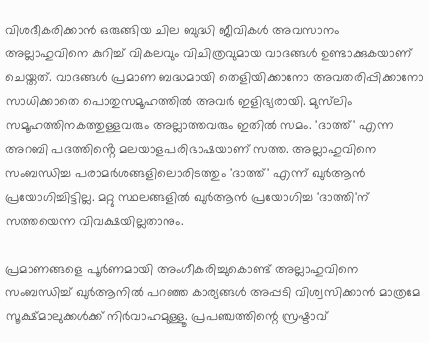വിശദീകരിക്കാൻ ഒരുങ്ങിയ ചില ബുദ്ധി ജീവികൾ അവസാനം അല്ലാഹുവിനെ കുറിച്ച് വികലവും വിചിത്രവുമായ വാദങ്ങൾ ഉണ്ടാക്കുകയാണ് ചെയ്തത്. വാദങ്ങൾ പ്രമാണ ബദ്ധമായി തെളിയിക്കാനോ അവതരിപ്പിക്കാനോ സാധിക്കാതെ പൊതുസമൂഹത്തിൽ അവർ ഇളിഭ്യരായി. മുസ്‌ലിം സമൂഹത്തിനകത്തുള്ളവരും അല്ലാത്തവരും ഇതിൽ സമം. 'ദാത്ത്' എന്ന അറബി പദത്തിൻ്റെ മലയാളപരിഭാഷയാണ് സത്ത. അല്ലാഹുവിനെ സംബന്ധിച്ച പരാമര്‍ശങ്ങളിലൊരിടത്തും 'ദാത്ത്' എന്ന് ഖുര്‍ആന്‍ പ്രയോഗിച്ചിട്ടില്ല. മറ്റു സ്ഥലങ്ങളില്‍ ഖുര്‍ആന്‍ പ്രയോഗിച്ച 'ദാത്തി'ന് സത്തയെന്ന വിവക്ഷയില്ലതാനും.

പ്രമാണങ്ങളെ പൂര്‍ണമായി അംഗീകരിച്ചുകൊണ്ട് അല്ലാഹുവിനെ സംബന്ധിച്ച് ഖുര്‍ആനില്‍ പറഞ്ഞ കാര്യങ്ങള്‍ അപ്പടി വിശ്വസിക്കാൻ മാത്രമേ സൂക്ഷ്മാലുക്കള്‍ക്ക് നിര്‍വാഹമുള്ളൂ. പ്രപഞ്ചത്തിന്റെ സ്രഷ്ടാവ്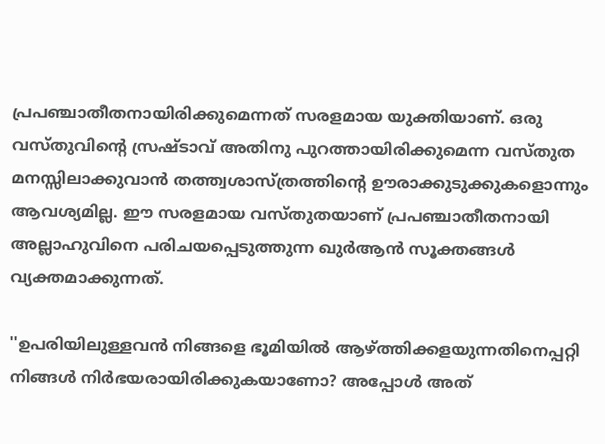പ്രപഞ്ചാതീതനായിരിക്കുമെന്നത് സരളമായ യുക്തിയാണ്. ഒരു വസ്തുവിന്റെ സ്രഷ്ടാവ് അതിനു പുറത്തായിരിക്കുമെന്ന വസ്തുത മനസ്സിലാക്കുവാന്‍ തത്ത്വശാസ്ത്രത്തിന്റെ ഊരാക്കുടുക്കുകളൊന്നും ആവശ്യമില്ല. ഈ സരളമായ വസ്തുതയാണ് പ്രപഞ്ചാതീതനായി അല്ലാഹുവിനെ പരിചയപ്പെടുത്തുന്ന ഖുര്‍ആന്‍ സൂക്തങ്ങള്‍ വ്യക്തമാക്കുന്നത്.

''ഉപരിയിലുള്ളവന്‍ നിങ്ങളെ ഭൂമിയില്‍ ആഴ്ത്തിക്കളയുന്നതിനെപ്പറ്റി നിങ്ങള്‍ നിര്‍ഭയരായിരിക്കുകയാണോ? അപ്പോള്‍ അത്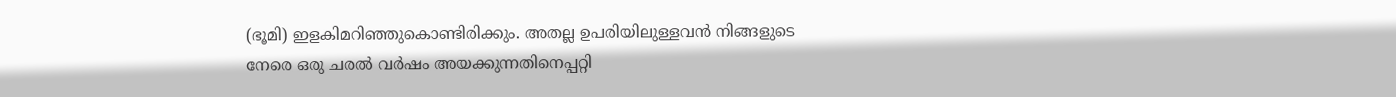(ഭൂമി) ഇളകിമറിഞ്ഞുകൊണ്ടിരിക്കും. അതല്ല ഉപരിയിലുള്ളവന്‍ നിങ്ങളുടെ നേരെ ഒരു ചരല്‍ വര്‍ഷം അയക്കുന്നതിനെപ്പറ്റി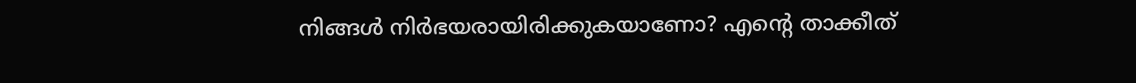നിങ്ങള്‍ നിര്‍ഭയരായിരിക്കുകയാണോ? എന്റെ താക്കീത്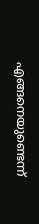എങ്ങനെയുണ്ടെന്ന്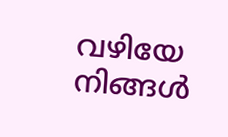വഴിയേ നിങ്ങള്‍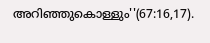അറിഞ്ഞുകൊള്ളും''(67:16,17).